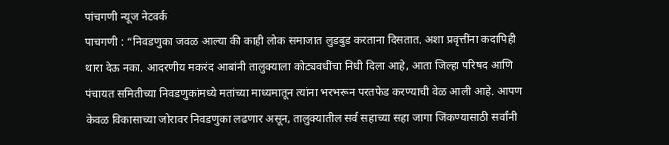पांचगणी न्यूज नेटवर्क
पाचगणी : “निवडणुका जवळ आल्या की काही लोक समाजात लुडबुड करताना दिसतात. अशा प्रवृत्तींना कदापिही थारा देऊ नका. आदरणीय मकरंद आबांनी तालुक्याला कोट्यवधींचा निधी दिला आहे, आता जिल्हा परिषद आणि पंचायत समितीच्या निवडणुकांमध्ये मतांच्या माध्यमातून त्यांना भरभरून परतफेड करण्याची वेळ आली आहे. आपण केवळ विकासाच्या जोरावर निवडणुका लढणार असून, तालुक्यातील सर्व सहाच्या सहा जागा जिंकण्यासाठी सर्वांनी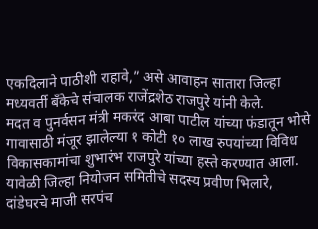एकदिलाने पाठीशी राहावे,” असे आवाहन सातारा जिल्हा मध्यवर्ती बँकेचे संचालक राजेंद्रशेठ राजपुरे यांनी केले.
मदत व पुनर्वसन मंत्री मकरंद आबा पाटील यांच्या फंडातून भोसे गावासाठी मंजूर झालेल्या १ कोटी १० लाख रुपयांच्या विविध विकासकामांचा शुभारंभ राजपुरे यांच्या हस्ते करण्यात आला. यावेळी जिल्हा नियोजन समितीचे सदस्य प्रवीण भिलारे, दांडेघरचे माजी सरपंच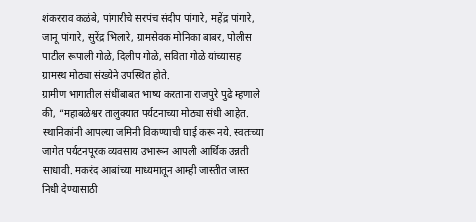शंकरराव कळंबे, पांगारीचे सरपंच संदीप पांगारे, महेंद्र पांगारे, जानू पांगारे, सुरेंद्र भिलारे, ग्रामसेवक मोनिका बाबर, पोलीस पाटील रूपाली गोळे, दिलीप गोळे, सविता गोळे यांच्यासह ग्रामस्थ मोठ्या संख्येने उपस्थित होते.
ग्रामीण भागातील संधींबाबत भाष्य करताना राजपुरे पुढे म्हणाले की, “महाबळेश्वर तालुक्यात पर्यटनाच्या मोठ्या संधी आहेत. स्थानिकांनी आपल्या जमिनी विकण्याची घाई करू नये. स्वतःच्या जागेत पर्यटनपूरक व्यवसाय उभारून आपली आर्थिक उन्नती साधावी. मकरंद आबांच्या माध्यमातून आम्ही जास्तीत जास्त निधी देण्यासाठी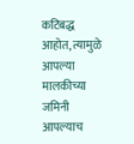कटिबद्ध आहोत, त्यामुळे आपल्या मालकीच्या जमिनी आपल्याच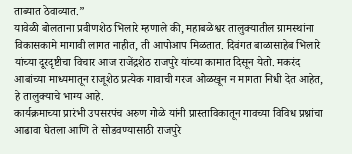ताब्यात ठेवाव्यात.”
यावेळी बोलताना प्रवीणशेठ भिलारे म्हणाले की, महाबळेश्वर तालुक्यातील ग्रामस्थांना विकासकामे मागावी लागत नाहीत, ती आपोआप मिळतात. दिवंगत बाळासाहेब भिलारे यांच्या दूरदृष्टीचा विचार आज राजेंद्रशेठ राजपुरे यांच्या कामात दिसून येतो. मकरंद आबांच्या माध्यमातून राजूशेठ प्रत्येक गावाची गरज ओळखून न मागता निधी देत आहेत, हे तालुक्याचे भाग्य आहे.
कार्यक्रमाच्या प्रारंभी उपसरपंच अरुण गोळे यांनी प्रास्ताविकातून गावच्या विविध प्रश्नांचा आढावा घेतला आणि ते सोडवण्यासाठी राजपुरे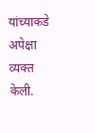यांच्याकडे अपेक्षा व्यक्त केली.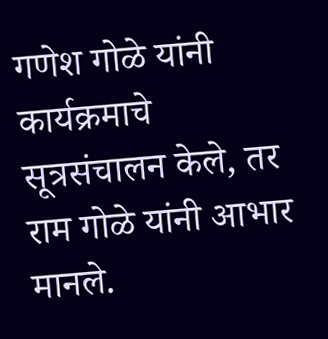गणेश गोळे यांनी कार्यक्रमाचे सूत्रसंचालन केले, तर राम गोळे यांनी आभार मानले.